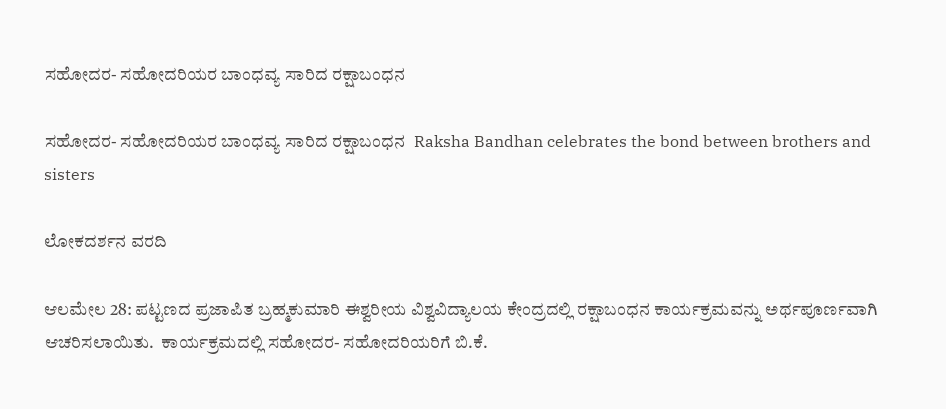ಸಹೋದರ- ಸಹೋದರಿಯರ ಬಾಂಧವ್ಯ ಸಾರಿದ ರಕ್ಷಾಬಂಧನ

ಸಹೋದರ- ಸಹೋದರಿಯರ ಬಾಂಧವ್ಯ ಸಾರಿದ ರಕ್ಷಾಬಂಧನ  Raksha Bandhan celebrates the bond between brothers and sisters

ಲೋಕದರ್ಶನ ವರದಿ

ಆಲಮೇಲ 28: ಪಟ್ಟಣದ ಪ್ರಜಾಪಿತ ಬ್ರಹ್ಮಕುಮಾರಿ ಈಶ್ವರೀಯ ವಿಶ್ವವಿದ್ಯಾಲಯ ಕೇಂದ್ರದಲ್ಲಿ ರಕ್ಷಾಬಂಧನ ಕಾರ್ಯಕ್ರಮವನ್ನು ಅರ್ಥಪೂರ್ಣವಾಗಿ ಆಚರಿಸಲಾಯಿತು.  ಕಾರ್ಯಕ್ರಮದಲ್ಲಿ ಸಹೋದರ- ಸಹೋದರಿಯರಿಗೆ ಬಿ.ಕೆ.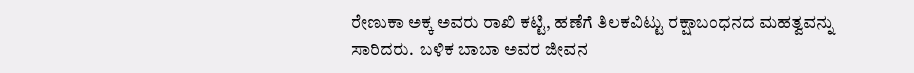ರೇಣುಕಾ ಅಕ್ಕ ಅವರು ರಾಖಿ ಕಟ್ಟಿ, ಹಣೆಗೆ ತಿಲಕವಿಟ್ಟು ರಕ್ಷಾಬಂಧನದ ಮಹತ್ವವನ್ನು ಸಾರಿದರು.  ಬಳಿಕ ಬಾಬಾ ಅವರ ಜೀವನ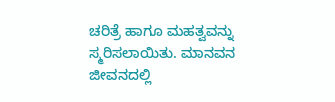ಚರಿತ್ರೆ ಹಾಗೂ ಮಹತ್ವವನ್ನು ಸ್ಮರಿಸಲಾಯಿತು. ಮಾನವನ ಜೀವನದಲ್ಲಿ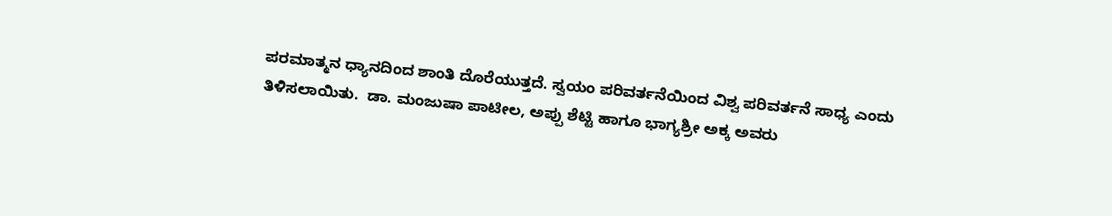ಪರಮಾತ್ಮನ ಧ್ಯಾನದಿಂದ ಶಾಂತಿ ದೊರೆಯುತ್ತದೆ. ಸ್ವಯಂ ಪರಿವರ್ತನೆಯಿಂದ ವಿಶ್ವ ಪರಿವರ್ತನೆ ಸಾಧ್ಯ ಎಂದು ತಿಳಿಸಲಾಯಿತು.  ಡಾ. ಮಂಜುಷಾ ಪಾಟೀಲ, ಅಪ್ಪು ಶೆಟ್ಟಿ ಹಾಗೂ ಭಾಗ್ಯಶ್ರೀ ಅಕ್ಕ ಅವರು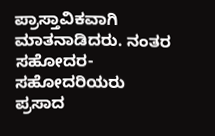ಪ್ರಾಸ್ತಾವಿಕವಾಗಿ ಮಾತನಾಡಿದರು. ನಂತರ ಸಹೋದರ- ಸಹೋದರಿಯರು ಪ್ರಸಾದ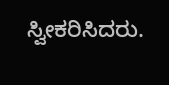ಸ್ವೀಕರಿಸಿದರು.